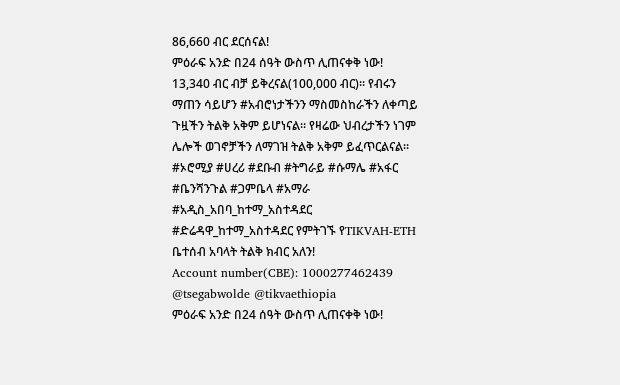86,660 ብር ደርሰናል!
ምዕራፍ አንድ በ24 ሰዓት ውስጥ ሊጠናቀቅ ነው! 13,340 ብር ብቻ ይቅረናል(100,000 ብር)። የብሩን ማጠን ሳይሆን #አብሮነታችንን ማስመስከራችን ለቀጣይ ጉዟችን ትልቅ አቅም ይሆነናል። የዛሬው ህብረታችን ነገም ሌሎች ወገኖቻችን ለማገዝ ትልቅ አቅም ይፈጥርልናል።
#ኦሮሚያ #ሀረሪ #ደቡብ #ትግራይ #ሱማሌ #አፋር #ቤንሻንጉል #ጋምቤላ #አማራ #አዲስ_አበባ_ከተማ_አስተዳደር #ድሬዳዋ_ከተማ_አስተዳደር የምትገኙ የTIKVAH-ETH ቤተሰብ አባላት ትልቅ ክብር አለን!
Account number(CBE): 1000277462439
@tsegabwolde @tikvaethiopia
ምዕራፍ አንድ በ24 ሰዓት ውስጥ ሊጠናቀቅ ነው!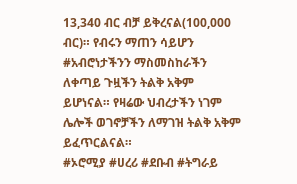13,340 ብር ብቻ ይቅረናል(100,000 ብር)። የብሩን ማጠን ሳይሆን #አብሮነታችንን ማስመስከራችን ለቀጣይ ጉዟችን ትልቅ አቅም ይሆነናል። የዛሬው ህብረታችን ነገም ሌሎች ወገኖቻችን ለማገዝ ትልቅ አቅም ይፈጥርልናል።
#ኦሮሚያ #ሀረሪ #ደቡብ #ትግራይ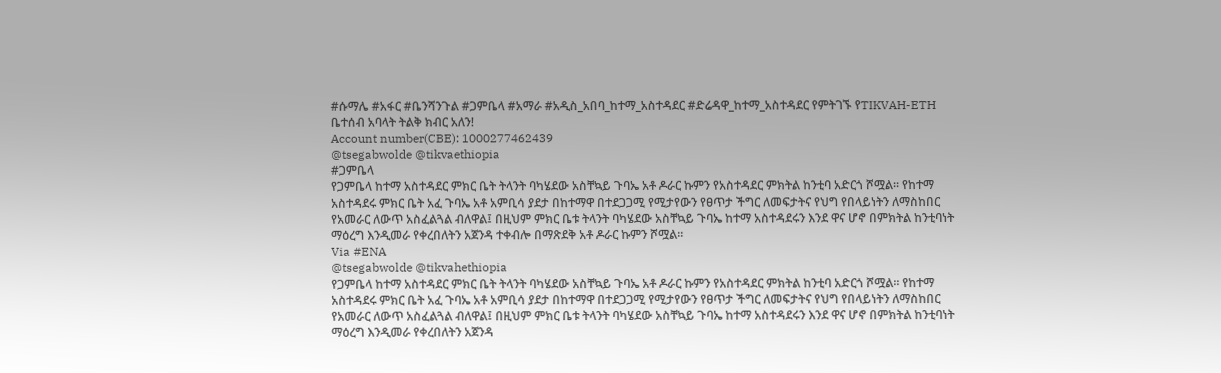#ሱማሌ #አፋር #ቤንሻንጉል #ጋምቤላ #አማራ #አዲስ_አበባ_ከተማ_አስተዳደር #ድሬዳዋ_ከተማ_አስተዳደር የምትገኙ የTIKVAH-ETH ቤተሰብ አባላት ትልቅ ክብር አለን!
Account number(CBE): 1000277462439
@tsegabwolde @tikvaethiopia
#ጋምቤላ
የጋምቤላ ከተማ አስተዳደር ምክር ቤት ትላንት ባካሄደው አስቸኳይ ጉባኤ አቶ ዶራር ኩምን የአስተዳደር ምክትል ከንቲባ አድርጎ ሾሟል፡፡ የከተማ አስተዳደሩ ምክር ቤት አፈ ጉባኤ አቶ አምቢሳ ያደታ በከተማዋ በተደጋጋሚ የሚታየውን የፀጥታ ችግር ለመፍታትና የህግ የበላይነትን ለማስከበር የአመራር ለውጥ አስፈልጓል ብለዋል፤ በዚህም ምክር ቤቱ ትላንት ባካሄደው አስቸኳይ ጉባኤ ከተማ አስተዳደሩን እንደ ዋና ሆኖ በምክትል ከንቲባነት ማዕረግ እንዲመራ የቀረበለትን አጀንዳ ተቀብሎ በማጽደቅ አቶ ዶራር ኩምን ሾሟል፡፡
Via #ENA
@tsegabwolde @tikvahethiopia
የጋምቤላ ከተማ አስተዳደር ምክር ቤት ትላንት ባካሄደው አስቸኳይ ጉባኤ አቶ ዶራር ኩምን የአስተዳደር ምክትል ከንቲባ አድርጎ ሾሟል፡፡ የከተማ አስተዳደሩ ምክር ቤት አፈ ጉባኤ አቶ አምቢሳ ያደታ በከተማዋ በተደጋጋሚ የሚታየውን የፀጥታ ችግር ለመፍታትና የህግ የበላይነትን ለማስከበር የአመራር ለውጥ አስፈልጓል ብለዋል፤ በዚህም ምክር ቤቱ ትላንት ባካሄደው አስቸኳይ ጉባኤ ከተማ አስተዳደሩን እንደ ዋና ሆኖ በምክትል ከንቲባነት ማዕረግ እንዲመራ የቀረበለትን አጀንዳ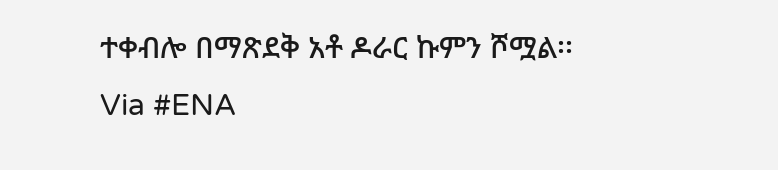ተቀብሎ በማጽደቅ አቶ ዶራር ኩምን ሾሟል፡፡
Via #ENA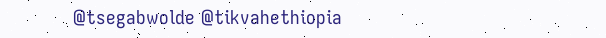@tsegabwolde @tikvahethiopia